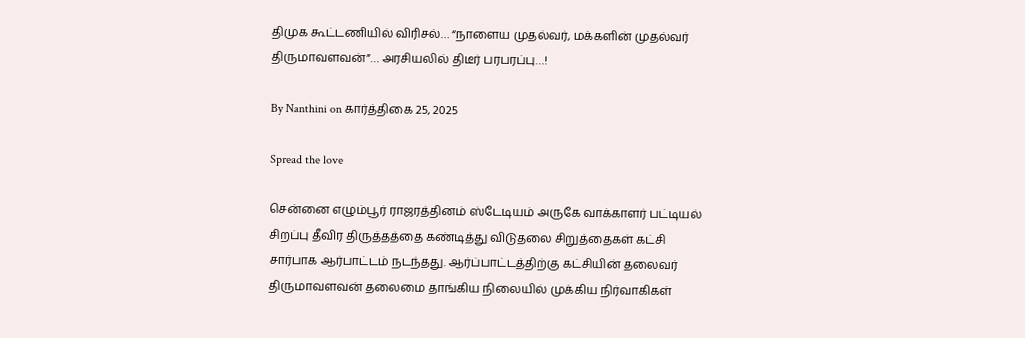திமுக கூட்டணியில் விரிசல்… “நாளைய முதல்வர், மக்களின் முதல்வர் திருமாவளவன்”… அரசியலில் திடீர் பரபரப்பு…!

By Nanthini on கார்த்திகை 25, 2025

Spread the love

சென்னை எழும்பூர் ராஜரத்தினம் ஸ்டேடியம் அருகே வாக்காளர் பட்டியல் சிறப்பு தீவிர திருத்தத்தை கண்டித்து விடுதலை சிறுத்தைகள் கட்சி சார்பாக ஆர்பாட்டம் நடந்தது. ஆர்ப்பாட்டத்திற்கு கட்சியின் தலைவர் திருமாவளவன் தலைமை தாங்கிய நிலையில் முக்கிய நிர்வாகிகள்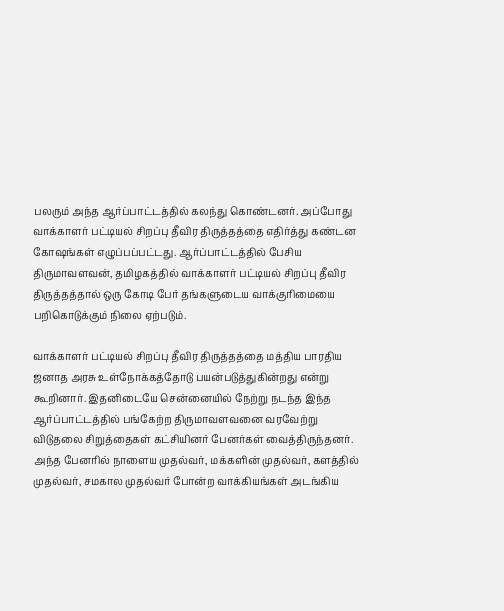பலரும் அந்த ஆர்ப்பாட்டத்தில் கலந்து கொண்டனர். அப்போது வாக்காளர் பட்டியல் சிறப்பு தீவிர திருத்தத்தை எதிர்த்து கண்டன கோஷங்கள் எழுப்பப்பட்டது. ஆர்ப்பாட்டத்தில் பேசிய திருமாவளவன், தமிழகத்தில் வாக்காளர் பட்டியல் சிறப்பு தீவிர திருத்தத்தால் ஒரு கோடி பேர் தங்களுடைய வாக்குரிமையை பறிகொடுக்கும் நிலை ஏற்படும்.

வாக்காளர் பட்டியல் சிறப்பு தீவிர திருத்தத்தை மத்திய பாரதிய ஜனாத அரசு உள்நோக்கத்தோடு பயன்படுத்துகின்றது என்று கூறினார். இதனிடையே சென்னையில் நேற்று நடந்த இந்த ஆர்ப்பாட்டத்தில் பங்கேற்ற திருமாவளவனை வரவேற்று விடுதலை சிறுத்தைகள் கட்சியினர் பேனர்கள் வைத்திருந்தனர். அந்த பேனரில் நாளைய முதல்வர், மக்களின் முதல்வர், களத்தில் முதல்வர், சமகால முதல்வர் போன்ற வாக்கியங்கள் அடங்கிய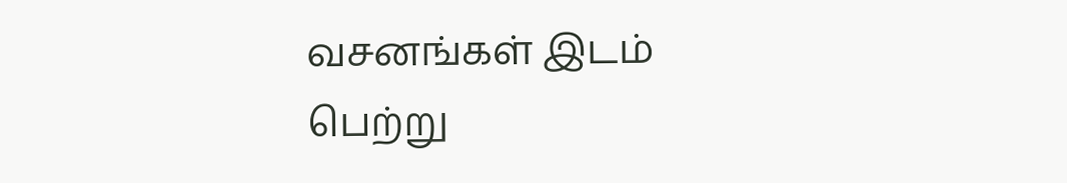வசனங்கள் இடம் பெற்று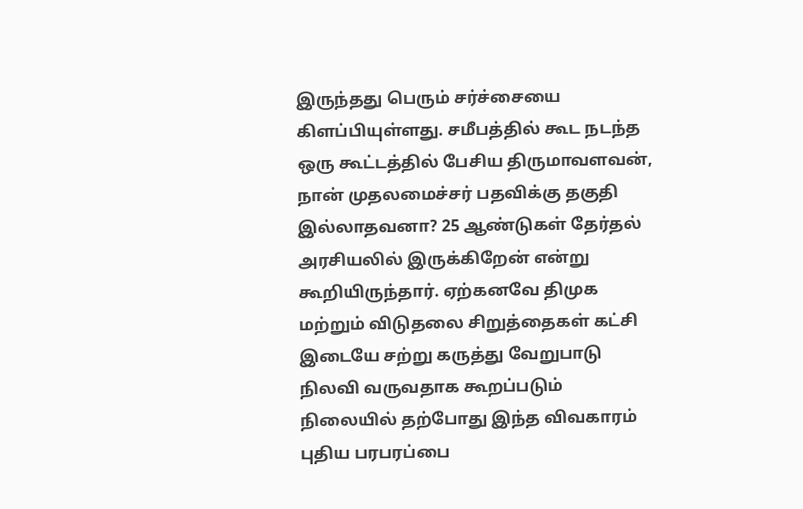இருந்தது பெரும் சர்ச்சையை கிளப்பியுள்ளது. சமீபத்தில் கூட நடந்த ஒரு கூட்டத்தில் பேசிய திருமாவளவன், நான் முதலமைச்சர் பதவிக்கு தகுதி இல்லாதவனா? 25 ஆண்டுகள் தேர்தல் அரசியலில் இருக்கிறேன் என்று கூறியிருந்தார். ஏற்கனவே திமுக மற்றும் விடுதலை சிறுத்தைகள் கட்சி இடையே சற்று கருத்து வேறுபாடு நிலவி வருவதாக கூறப்படும் நிலையில் தற்போது இந்த விவகாரம் புதிய பரபரப்பை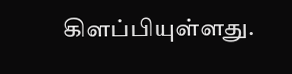கிளப்பியுள்ளது.